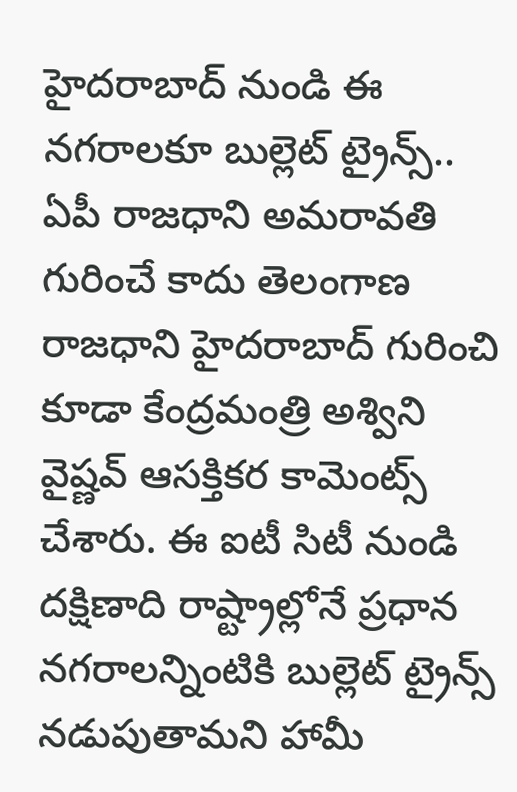హైదరాబాద్ నుండి ఈ నగరాలకూ బుల్లెట్ ట్రైన్స్..
ఏపీ రాజధాని అమరావతి గురించే కాదు తెలంగాణ రాజధాని హైదరాబాద్ గురించి కూడా కేంద్రమంత్రి అశ్విని వైష్ణవ్ ఆసక్తికర కామెంట్స్ చేశారు. ఈ ఐటీ సిటీ నుండి దక్షిణాది రాష్ట్రాల్లోనే ప్రధాన నగరాలన్నింటికి బుల్లెట్ ట్రైన్స్ నడుపుతామని హామీ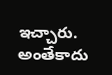ఇచ్చారు. అంతేకాదు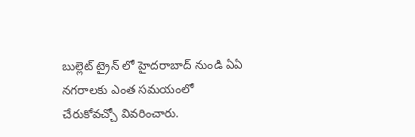బుల్లెట్ ట్రైన్ లో హైదరాబాద్ నుండి ఏఏ నగరాలకు ఎంత సమయంలో చేరుకోవచ్చో వివరించారు.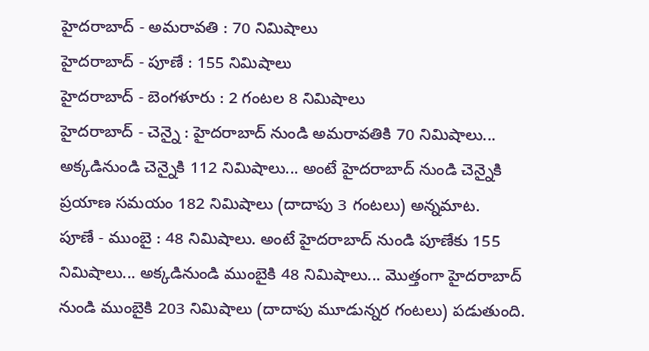హైదరాబాద్ - అమరావతి : 70 నిమిషాలు
హైదరాబాద్ - పూణే : 155 నిమిషాలు
హైదరాబాద్ - బెంగళూరు : 2 గంటల 8 నిమిషాలు
హైదరాబాద్ - చెన్నై : హైదరాబాద్ నుండి అమరావతికి 70 నిమిషాలు... అక్కడినుండి చెన్నైకి 112 నిమిషాలు... అంటే హైదరాబాద్ నుండి చెన్నైకి ప్రయాణ సమయం 182 నిమిషాలు (దాదాపు 3 గంటలు) అన్నమాట.
పూణే - ముంబై : 48 నిమిషాలు. అంటే హైదరాబాద్ నుండి పూణేకు 155 నిమిషాలు... అక్కడినుండి ముంబైకి 48 నిమిషాలు... మొత్తంగా హైదరాబాద్ నుండి ముంబైకి 203 నిమిషాలు (దాదాపు మూడున్నర గంటలు) పడుతుంది.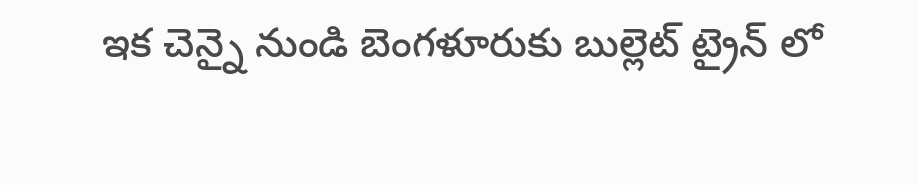ఇక చెన్నై నుండి బెంగళూరుకు బుల్లెట్ ట్రైన్ లో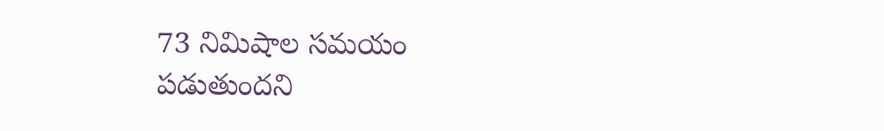73 నిమిషాల సమయం పడుతుందని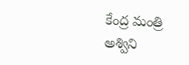కేంద్ర మంత్రి అశ్విని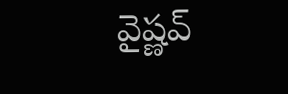వైష్ణవ్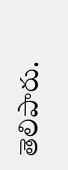తెలిపారు.